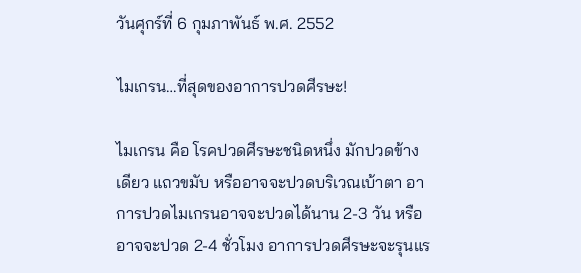วันศุกร์ที่ 6 กุมภาพันธ์ พ.ศ. 2552

ไมเกรน…ที่สุดของอาการปวดศีรษะ!

ไมเกรน คือ โรคปวดศีรษะชนิดหนึ่ง มักปวดข้างเดียว แถวขมับ หรืออาจจะปวดบริเวณเบ้าตา อาการปวดไมเกรนอาจจะปวดได้นาน 2-3 วัน หรืออาจจะปวด 2-4 ชั่วโมง อาการปวดศีรษะจะรุนแร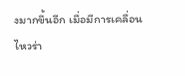งมากขึ้นอีก เมื่อมีการเคลื่อนไหวร่า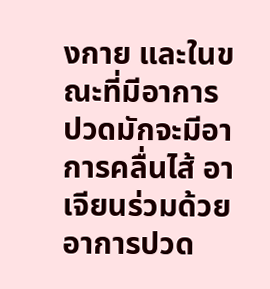งกาย และในขณะที่มีอาการปวดมักจะมีอาการคลื่นไส้ อาเจียนร่วมด้วย อาการปวด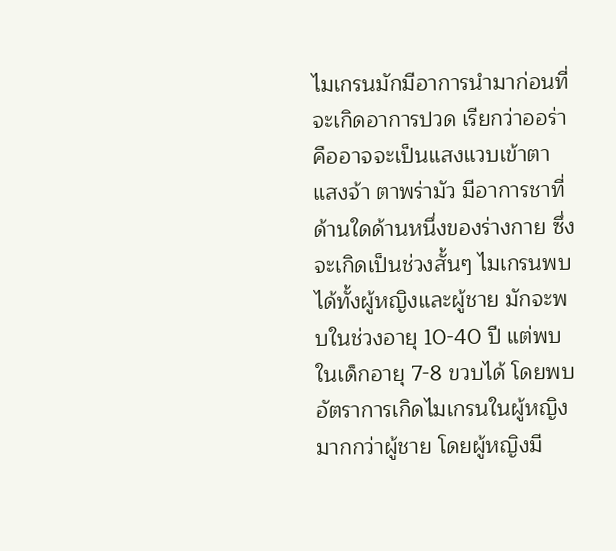ไมเกรนมักมีอาการนำมาก่อนที่จะเกิดอาการปวด เรียกว่าออร่า คืออาจจะเป็นแสงแวบเข้าตา แสงจ้า ตาพร่ามัว มีอาการชาที่ด้านใดด้านหนึ่งของร่างกาย ซึ่งจะเกิดเป็นช่วงสั้นๆ ไมเกรนพบได้ทั้งผู้หญิงและผู้ชาย มักจะพบในช่วงอายุ 10-40 ปี แต่พบในเด็กอายุ 7-8 ขวบได้ โดยพบอัตราการเกิดไมเกรนในผู้หญิงมากกว่าผู้ชาย โดยผู้หญิงมี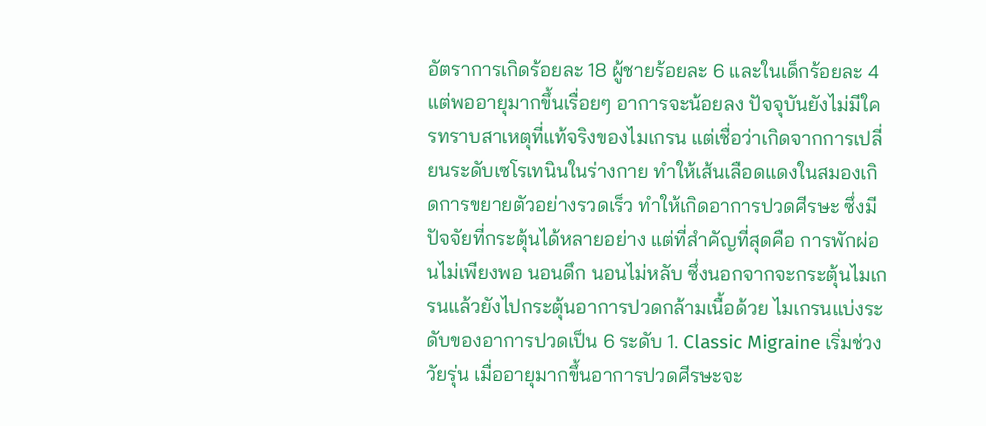อัตราการเกิดร้อยละ 18 ผู้ชายร้อยละ 6 และในเด็กร้อยละ 4 แต่พออายุมากขึ้นเรื่อยๆ อาการจะน้อยลง ปัจจุบันยังไม่มีใครทราบสาเหตุที่แท้จริงของไมเกรน แต่เชื่อว่าเกิดจากการเปลี่ยนระดับเซโรเทนินในร่างกาย ทำให้เส้นเลือดแดงในสมองเกิดการขยายตัวอย่างรวดเร็ว ทำให้เกิดอาการปวดศีรษะ ซึ่งมีปัจจัยที่กระตุ้นได้หลายอย่าง แต่ที่สำคัญที่สุดคือ การพักผ่อนไม่เพียงพอ นอนดึก นอนไม่หลับ ซึ่งนอกจากจะกระตุ้นไมเกรนแล้วยังไปกระตุ้นอาการปวดกล้ามเนื้อด้วย ไมเกรนแบ่งระดับของอาการปวดเป็น 6 ระดับ 1. Classic Migraine เริ่มช่วงวัยรุ่น เมื่ออายุมากขึ้นอาการปวดศีรษะจะ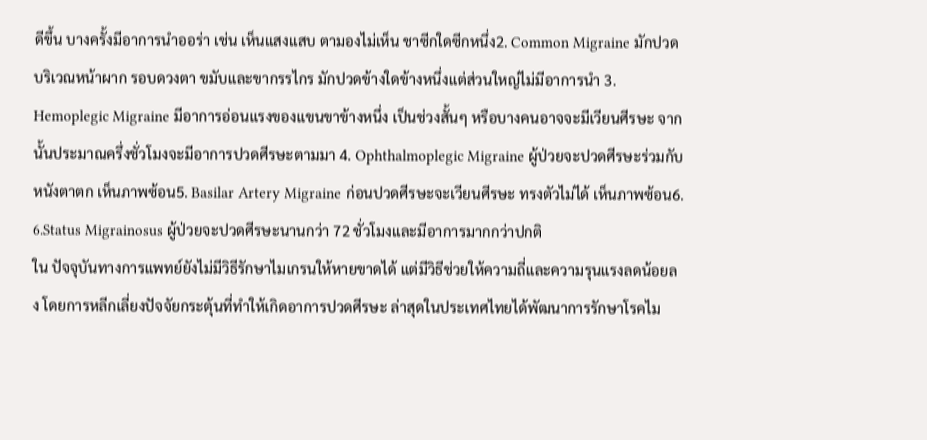ดีขึ้น บางครั้งมีอาการนำออร่า เช่น เห็นแสงแสบ ตามองไม่เห็น ชาซีกใดซีกหนึ่ง2. Common Migraine มักปวดบริเวณหน้าผาก รอบดวงตา ขมับและขากรรไกร มักปวดข้างใดข้างหนึ่งแต่ส่วนใหญ่ไม่มีอาการนำ 3. Hemoplegic Migraine มีอาการอ่อนแรงของแขนขาข้างหนึ่ง เป็นช่วงสั้นๆ หรือบางคนอาจจะมีเวียนศีรษะ จากนั้นประมาณครึ่งชั่วโมงจะมีอาการปวดศีรษะตามมา 4. Ophthalmoplegic Migraine ผู้ป่วยจะปวดศีรษะร่วมกับหนังตาตก เห็นภาพซ้อน5. Basilar Artery Migraine ก่อนปวดศีรษะจะเวียนศีรษะ ทรงตัวไม่ได้ เห็นภาพซ้อน6. 6.Status Migrainosus ผู้ป่วยจะปวดศีรษะนานกว่า 72 ชั่วโมงและมีอาการมากกว่าปกติ
ใน ปัจจุบันทางการแพทย์ยังไม่มีวิธีรักษาไมเกรนให้หายขาดได้ แต่มีวิธีช่วยให้ความถี่และความรุนแรงลดน้อยลง โดยการหลีกเลี่ยงปัจจัยกระตุ้นที่ทำให้เกิดอาการปวดศีรษะ ล่าสุดในประเทศไทยได้พัฒนาการรักษาโรคไม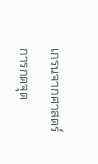เกรนจากศาสตร์การกดจุด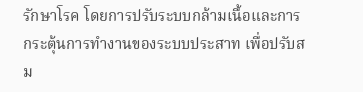รักษาโรค โดยการปรับระบบกล้ามเนื้อและการกระตุ้นการทำงานของระบบประสาท เพื่อปรับสม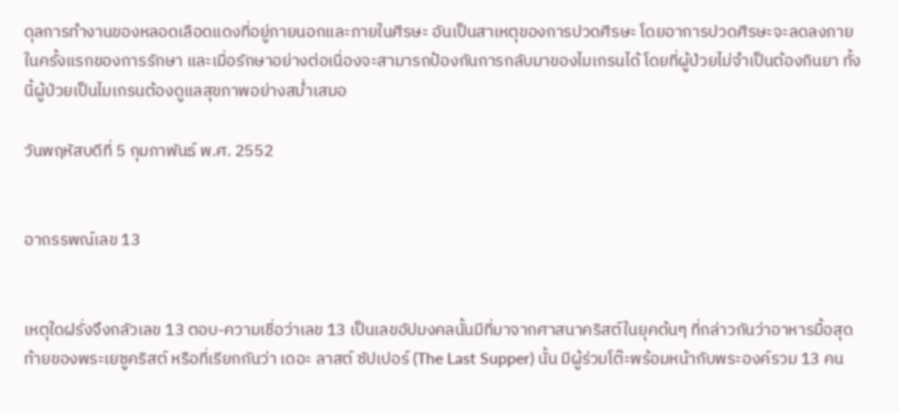ดุลการทำงานของหลอดเลือดแดงที่อยู่ภายนอกและภายในศีรษะ อันเป็นสาเหตุของการปวดศีรษะ โดยอาการปวดศีรษะจะลดลงภายในครั้งแรกของการรักษา และเมื่อรักษาอย่างต่อเนื่องจะสามารถป้องกันการกลับมาของไมเกรนได้ โดยที่ผู้ป่วยไม่จำเป็นต้องกินยา ทั้งนี้ผู้ป่วยเป็นไมเกรนต้องดูแลสุขภาพอย่างสม่ำเสมอ

วันพฤหัสบดีที่ 5 กุมภาพันธ์ พ.ศ. 2552


อาถรรพณ์เลข 13


เหตุใดฝรั่งจึงกลัวเลข 13 ตอบ-ความเชื่อว่าเลข 13 เป็นเลขอัปมงคลนั้นมีที่มาจากศาสนาคริสต์ในยุคต้นๆ ที่กล่าวกันว่าอาหารมื้อสุดท้ายของพระเยซูคริสต์ หรือที่เรียกกันว่า เดอะ ลาสต์ ซัปเปอร์ (The Last Supper) นั้น มีผู้ร่วมโต๊ะพร้อมหน้ากับพระองค์รวม 13 คน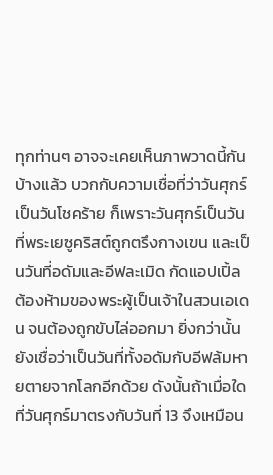ทุกท่านๆ อาจจะเคยเห็นภาพวาดนี้กันบ้างแล้ว บวกกับความเชื่อที่ว่าวันศุกร์เป็นวันโชคร้าย ก็เพราะวันศุกร์เป็นวันที่พระเยซูคริสต์ถูกตรึงกางเขน และเป็นวันที่อดัมและอีฟละเมิด กัดแอปเปิ้ลต้องห้ามของพระผู้เป็นเจ้าในสวนเอเดน จนต้องถูกขับไล่ออกมา ยิ่งกว่านั้นยังเชื่อว่าเป็นวันที่ทั้งอดัมกับอีฟล้มหายตายจากโลกอีกด้วย ดังนั้นถ้าเมื่อใดที่วันศุกร์มาตรงกับวันที่ 13 จึงเหมือน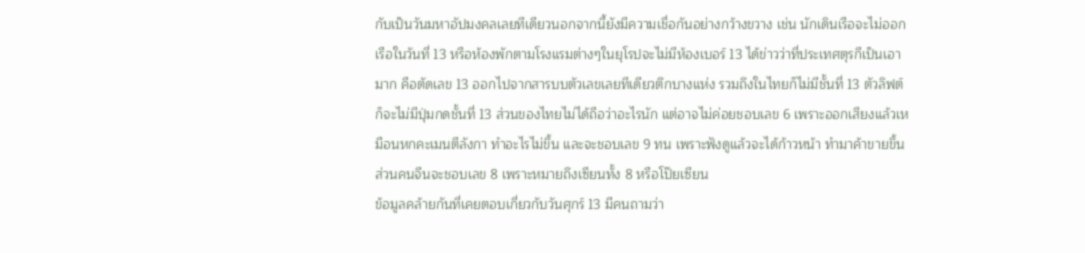กับเป็นวันมหาอัปมงคลเลยทีเดียวนอกจากนี้ยังมีความเชื่อกันอย่างกว้างขวาง เช่น นักเดินเรือจะไม่ออกเรือในวันที่ 13 หรือห้องพักตามโรงแรมต่างๆในยุโรปจะไม่มีห้องเบอร์ 13 ได้ข่าวว่าที่ประเทศตุรกีเป็นเอามาก คือตัดเลข 13 ออกไปจากสารบบตัวเลขเลยทีเดียวตึกบางแห่ง รวมถึงในไทยก็ไม่มีชั้นที่ 13 ตัวลิฟต์ก็จะไม่มีปุ่มกดชั้นที่ 13 ส่วนของไทยไม่ได้ถือว่าอะไรนัก แต่อาจไม่ค่อยชอบเลข 6 เพราะออกเสียงแล้วเหมือนหกคะเมนตีลังกา ทำอะไรไม่ขึ้น และจะชอบเลข 9 ทน เพราะฟังดูแล้วจะได้ก้าวหน้า ทำมาค้าขายขึ้น ส่วนคนจีนจะชอบเลข 8 เพราะหมายถึงเซียนทั้ง 8 หรือโป๊ยเซียน
ข้อมูลคล้ายกันที่เคยตอบเกี่ยวกับวันศุกร์ 13 มีคนถามว่า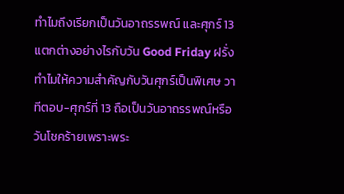ทำไมถึงเรียกเป็นวันอาถรรพณ์ และศุกร์ 13 แตกต่างอย่างไรกับวัน Good Friday ฝรั่งทำไมให้ความสำคัญกับวันศุกร์เป็นพิเศษ วาทีตอบ-ศุกร์ที่ 13 ถือเป็นวันอาถรรพณ์หรือวันโชคร้ายเพราะพระ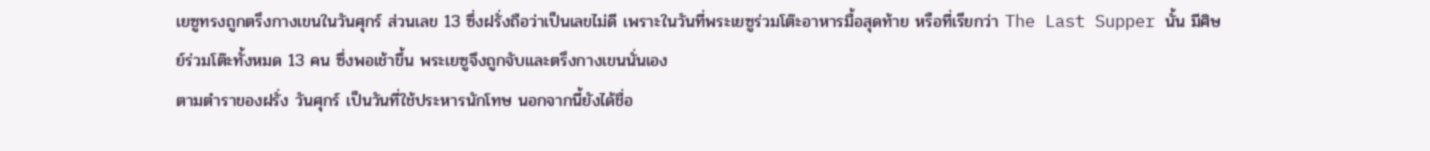เยซูทรงถูกตรึงกางเขนในวันศุกร์ ส่วนเลข 13 ซึ่งฝรั่งถือว่าเป็นเลขไม่ดี เพราะในวันที่พระเยซูร่วมโต๊ะอาหารมื้อสุดท้าย หรือที่เรียกว่า The Last Supper นั้น มีศิษย์ร่วมโต๊ะทั้งหมด 13 คน ซึ่งพอเช้าขึ้น พระเยซูจึงถูกจับและตรึงกางเขนนั่นเอง
ตามตำราของฝรั่ง วันศุกร์ เป็นวันที่ใช้ประหารนักโทษ นอกจากนี้ยังได้ชื่อ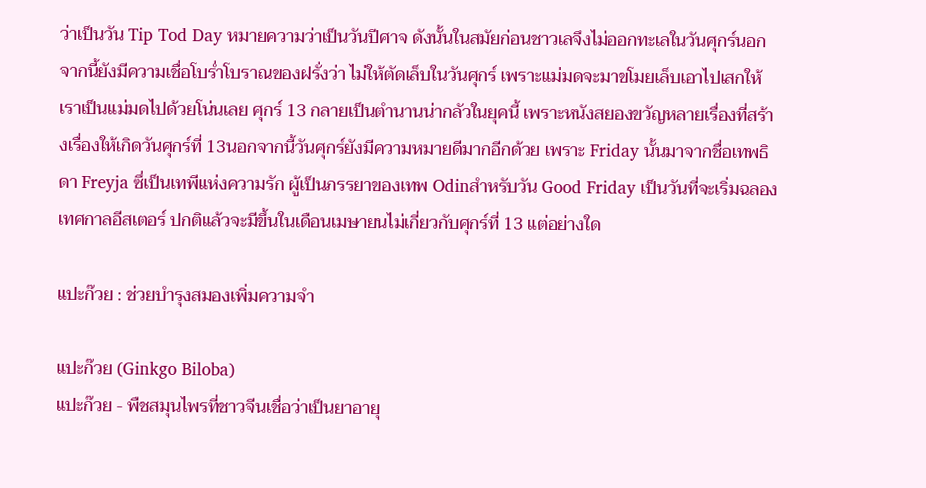ว่าเป็นวัน Tip Tod Day หมายความว่าเป็นวันปีศาจ ดังนั้นในสมัยก่อนชาวเลจึงไม่ออกทะเลในวันศุกร์นอกจากนี้ยังมีความเชื่อโบร่ำโบราณของฝรั่งว่า ไม่ให้ตัดเล็บในวันศุกร์ เพราะแม่มดจะมาขโมยเล็บเอาไปเสกให้เราเป็นแม่มดไปด้วยโน่นเลย ศุกร์ 13 กลายเป็นตำนานน่ากลัวในยุคนี้ เพราะหนังสยองขวัญหลายเรื่องที่สร้างเรื่องให้เกิดวันศุกร์ที่ 13นอกจากนี้วันศุกร์ยังมีความหมายดีมากอีกด้วย เพราะ Friday นั้นมาจากชื่อเทพธิดา Freyja ซึ่เป็นเทพีแห่งความรัก ผู้เป็นภรรยาของเทพ Odinสำหรับวัน Good Friday เป็นวันที่จะเริ่มฉลองเทศกาลอีสเตอร์ ปกติแล้วจะมีขึ้นในเดือนเมษายนไม่เกี่ยวกับศุกร์ที่ 13 แต่อย่างใด

แปะก๊วย : ช่วยบำรุงสมองเพิ่มความจำ

แปะก๊วย (Ginkgo Biloba)
แปะก๊วย - พืชสมุนไพรที่ชาวจีนเชื่อว่าเป็นยาอายุ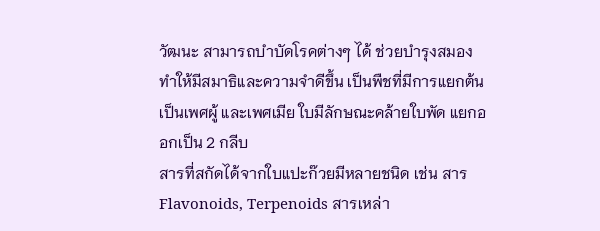วัฒนะ สามารถบำบัดโรคต่างๆ ได้ ช่วยบำรุงสมอง ทำให้มีสมาธิและความจำดีขึ้น เป็นพืชที่มีการแยกต้นเป็นเพศผู้ และเพศเมีย ใบมีลักษณะคล้ายใบพัด แยกออกเป็น 2 กลีบ
สารที่สกัดได้จากใบแปะก๊วยมีหลายชนิด เช่น สาร Flavonoids, Terpenoids สารเหล่า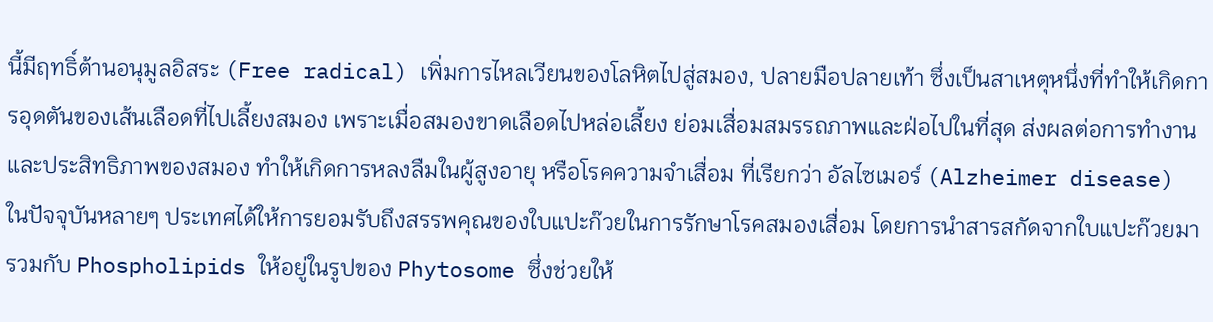นี้มีฤทธิ์ต้านอนุมูลอิสระ (Free radical) เพิ่มการไหลเวียนของโลหิตไปสู่สมอง, ปลายมือปลายเท้า ซึ่งเป็นสาเหตุหนึ่งที่ทำให้เกิดการอุดตันของเส้นเลือดที่ไปเลี้ยงสมอง เพราะเมื่อสมองขาดเลือดไปหล่อเลี้ยง ย่อมเสื่อมสมรรถภาพและฝ่อไปในที่สุด ส่งผลต่อการทำงานและประสิทธิภาพของสมอง ทำให้เกิดการหลงลืมในผู้สูงอายุ หรือโรคความจำเสื่อม ที่เรียกว่า อัลไซเมอร์ (Alzheimer disease)
ในปัจจุบันหลายๆ ประเทศได้ให้การยอมรับถึงสรรพคุณของใบแปะก๊วยในการรักษาโรคสมองเสื่อม โดยการนำสารสกัดจากใบแปะก๊วยมารวมกับ Phospholipids ให้อยู่ในรูปของ Phytosome ซึ่งช่วยให้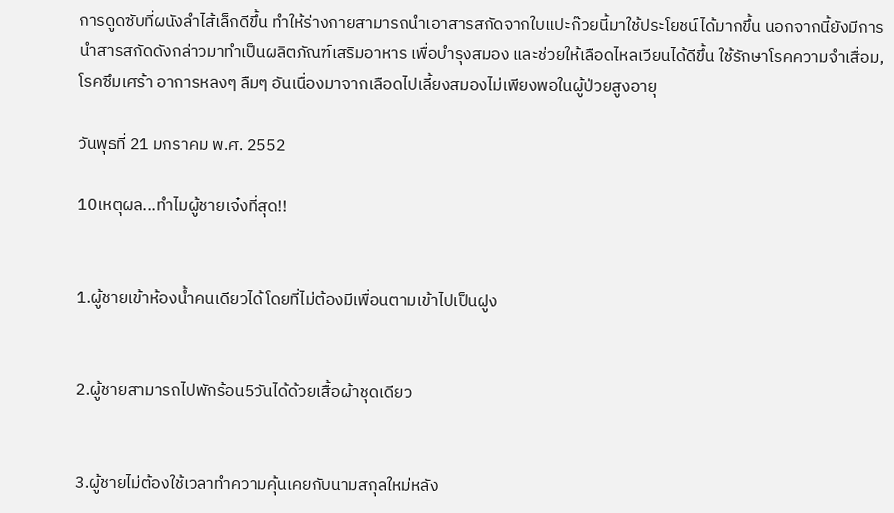การดูดซับที่ผนังลำไส้เล็กดีขึ้น ทำให้ร่างกายสามารถนำเอาสารสกัดจากใบแปะก๊วยนี้มาใช้ประโยชน์ได้มากขึ้น นอกจากนี้ยังมีการนำสารสกัดดังกล่าวมาทำเป็นผลิตภัณฑ์เสริมอาหาร เพื่อบำรุงสมอง และช่วยให้เลือดไหลเวียนได้ดีขึ้น ใช้รักษาโรคความจำเสื่อม, โรคซึมเศร้า อาการหลงๆ ลืมๆ อันเนื่องมาจากเลือดไปเลี้ยงสมองไม่เพียงพอในผู้ป่วยสูงอายุ

วันพุธที่ 21 มกราคม พ.ศ. 2552

10เหตุผล...ทำไมผู้ชายเจ๋งที่สุด!!


1.ผู้ชายเข้าห้องน้ำคนเดียวได้โดยที่ไม่ต้องมีเพื่อนตามเข้าไปเป็นฝูง


2.ผู้ชายสามารถไปพักร้อน5วันได้ด้วยเสื้อผ้าชุดเดียว


3.ผู้ชายไม่ต้องใช้เวลาทำความคุ้นเคยกับนามสกุลใหม่หลัง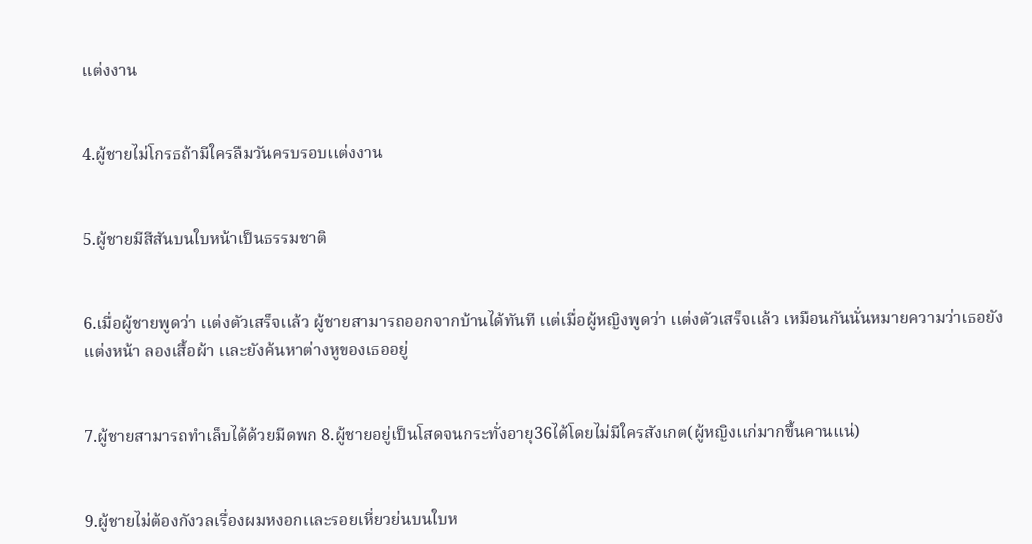เเต่งงาน


4.ผู้ชายไม่โกรธถ้ามีใครลืมวันครบรอบเเต่งงาน


5.ผู้ชายมีสีสันบนใบหน้าเป็นธรรมชาติ


6.เมื่อผู้ชายพูดว่า เเต่งตัวเสร็จเเล้ว ผู้ชายสามารถออกจากบ้านได้ทันที เเต่เมื่อผู้หญิงพูดว่า เเต่งตัวเสร็จเเล้ว เหมือนกันนั่นหมายความว่าเธอยังเเต่งหน้า ลองเสื้อผ้า เเละยังค้นหาต่างหูของเธออยู่


7.ผู้ชายสามารถทำเล็บได้ด้วยมีดพก 8.ผู้ชายอยู่เป็นโสดจนกระทั่งอายุ36ได้โดยไม่มีใครสังเกต(ผู้หญิงเเก่มากขึ้นคานเเน่)


9.ผู้ชายไม่ต้องกังวลเรื่องผมหงอกเเละรอยเหี่ยวย่นบนใบห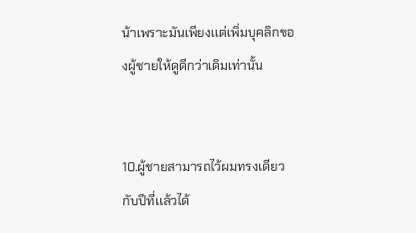น้าเพราะมันเพียงเเต่เพิ่มบุคลิกของผู้ชายให้ดูดีกว่าเดิมเท่านั้น


10.ผู้ชายสามารถไว้ผมทรงเดียวกับปีที่เเล้วได้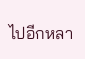ไปอีกหลา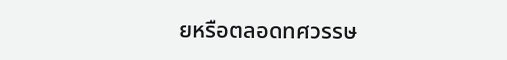ยหรือตลอดทศวรรษ